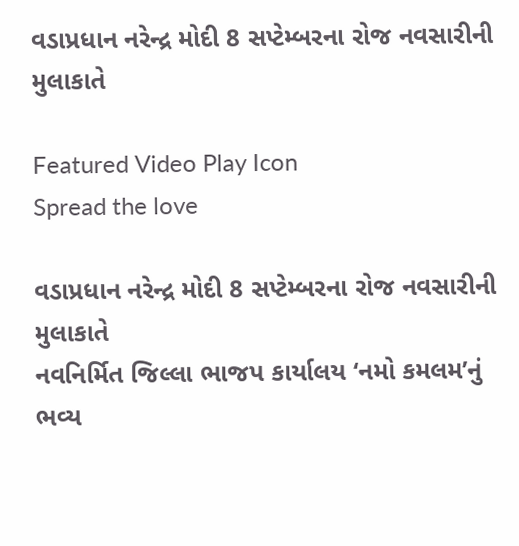વડાપ્રધાન નરેન્દ્ર મોદી 8 સપ્ટેમ્બરના રોજ નવસારીની મુલાકાતે

Featured Video Play Icon
Spread the love

વડાપ્રધાન નરેન્દ્ર મોદી 8 સપ્ટેમ્બરના રોજ નવસારીની મુલાકાતે
નવનિર્મિત જિલ્લા ભાજપ કાર્યાલય ‘નમો કમલમ’નું ભવ્ય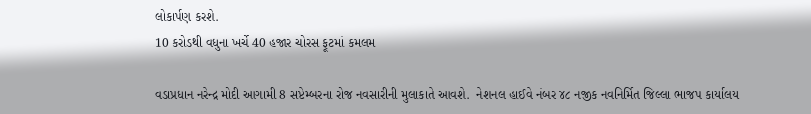લોકાર્પણ કરશે.
10 કરોડથી વધુના ખર્ચે 40 હજાર ચોરસ ફૂટમાં કમલમ

વડાપ્રધાન નરેન્દ્ર મોદી આગામી 8 સપ્ટેમ્બરના રોજ નવસારીની મુલાકાતે આવશે.  નેશનલ હાઈવે નંબર ૪૮ નજીક નવનિર્મિત જિલ્લા ભાજપ કાર્યાલય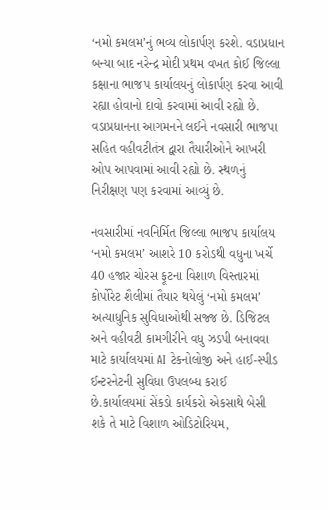‘નમો કમલમ’નું ભવ્ય લોકાર્પણ કરશે. વડાપ્રધાન બન્યા બાદ નરેન્દ્ર મોદી પ્રથમ વખત કોઈ જિલ્લા કક્ષાના ભાજપ કાર્યાલયનું લોકાર્પણ કરવા આવી રહ્યા હોવાનો દાવો કરવામાં આવી રહ્યો છે. વડાપ્રધાનના આગમનને લઈને નવસારી ભાજપા  સહિત વહીવટીતંત્ર દ્વારા તૈયારીઓને આખરી ઓપ આપવામાં આવી રહ્યો છે. સ્થળનું નિરીક્ષણ પણ કરવામાં આવ્યું છે.

નવસારીમાં નવનિર્મિત જિલ્લા ભાજપ કાર્યાલય ‘નમો કમલમ’ આશરે 10 કરોડથી વધુના ખર્ચે 40 હજાર ચોરસ ફૂટના વિશાળ વિસ્તારમાં કોર્પોરેટ શૈલીમાં તૈયાર થયેલું ‘નમો કમલમ’ અત્યાધુનિક સુવિધાઓથી સજ્જ છે. ડિજિટલ અને વહીવટી કામગીરીને વધુ ઝડપી બનાવવા માટે કાર્યાલયમાં AI ટેકનોલોજી અને હાઈ-સ્પીડ ઈન્ટરનેટની સુવિધા ઉપલબ્ધ કરાઈ છે.કાર્યાલયમાં સેંકડો કાર્યકરો એકસાથે બેસી શકે તે માટે વિશાળ ઓડિટોરિયમ,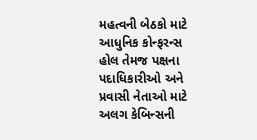મહત્વની બેઠકો માટે આધુનિક કોન્ફરન્સ હોલ તેમજ પક્ષના પદાધિકારીઓ અને પ્રવાસી નેતાઓ માટે અલગ કેબિન્સની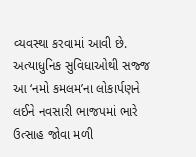વ્યવસ્થા કરવામાં આવી છે. અત્યાધુનિક સુવિધાઓથી સજ્જ આ ‘નમો કમલમ’ના લોકાર્પણને લઈને નવસારી ભાજપમાં ભારે ઉત્સાહ જોવા મળી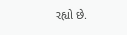રહ્યો છે.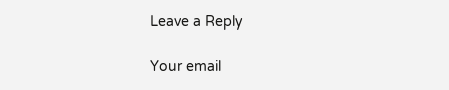Leave a Reply

Your email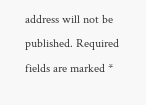address will not be published. Required fields are marked *